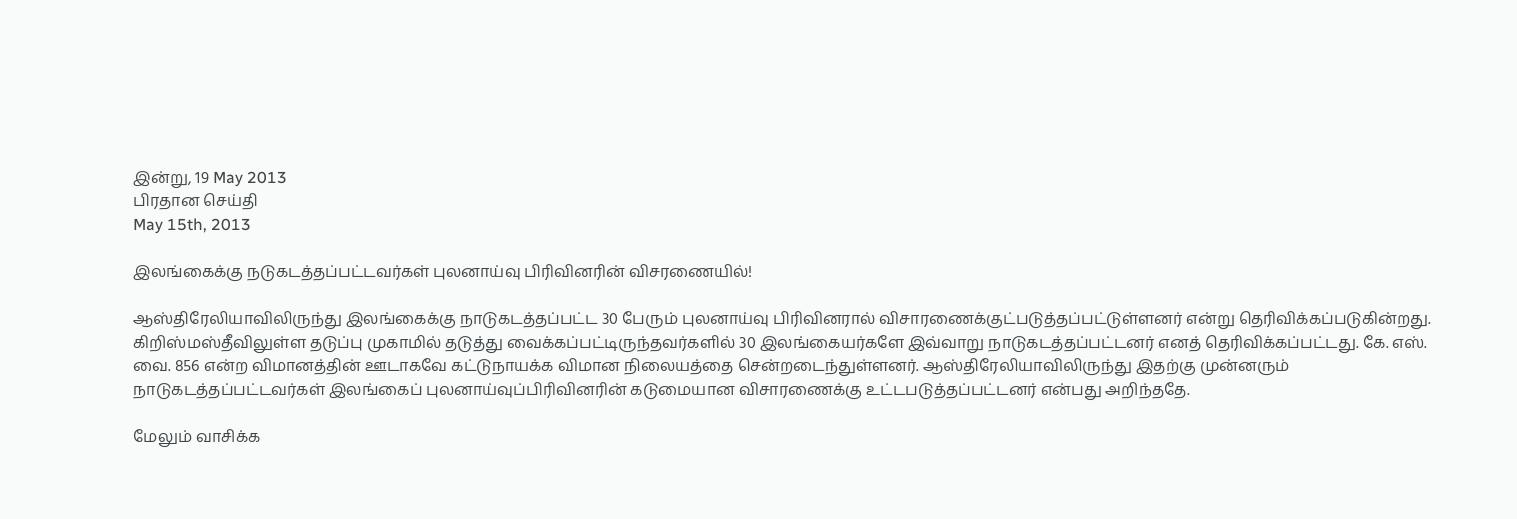இன்று, 19 May 2013
பிரதான செய்தி
May 15th, 2013

இலங்கைக்கு நடுகடத்தப்பட்டவர்கள் புலனாய்வு பிரிவினரின் விசரணையில்!

ஆஸ்திரேலியாவிலிருந்து இலங்கைக்கு நாடுகடத்தப்பட்ட 30 பேரும் புலனாய்வு பிரிவினரால் விசாரணைக்குட்படுத்தப்பட்டுள்ளனர் என்று தெரிவிக்கப்படுகின்றது. கிறிஸ்மஸ்தீவிலுள்ள தடுப்பு முகாமில் தடுத்து வைக்கப்பட்டிருந்தவர்களில் 30 இலங்கையர்களே இவ்வாறு நாடுகடத்தப்பட்டனர் எனத் தெரிவிக்கப்பட்டது. கே. எஸ். வை. 856 என்ற விமானத்தின் ஊடாகவே கட்டுநாயக்க விமான நிலையத்தை சென்றடைந்துள்ளனர். ஆஸ்திரேலியாவிலிருந்து இதற்கு முன்னரும் நாடுகடத்தப்பட்டவர்கள் இலங்கைப் புலனாய்வுப்பிரிவினரின் கடுமையான விசாரணைக்கு உட்டபடுத்தப்பட்டனர் என்பது அறிந்ததே.

மேலும் வாசிக்க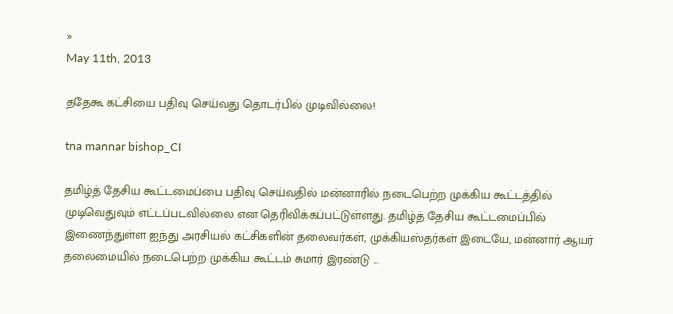»
May 11th, 2013

ததேகூ கட்சியை பதிவு செய்வது தொடர்பில் முடிவில்லை!

tna mannar bishop_CI

தமிழ்த் தேசிய கூட்டமைப்பை பதிவு செய்வதில் மன்னாரில் நடைபெற்ற முக்கிய கூட்டத்தில் முடிவெதுவும் எட்டப்படவில்லை என தெரிவிக்கப்பட்டுள்ளது. தமிழ்த் தேசிய கூட்டமைப்பில் இணைந்துள்ள ஐந்து அரசியல் கட்சிகளின் தலைவர்கள், முக்கியஸ்தர்கள் இடையே, மன்னார் ஆயர் தலைமையில் நடைபெற்ற முக்கிய கூட்டம் சுமார் இரண்டு ...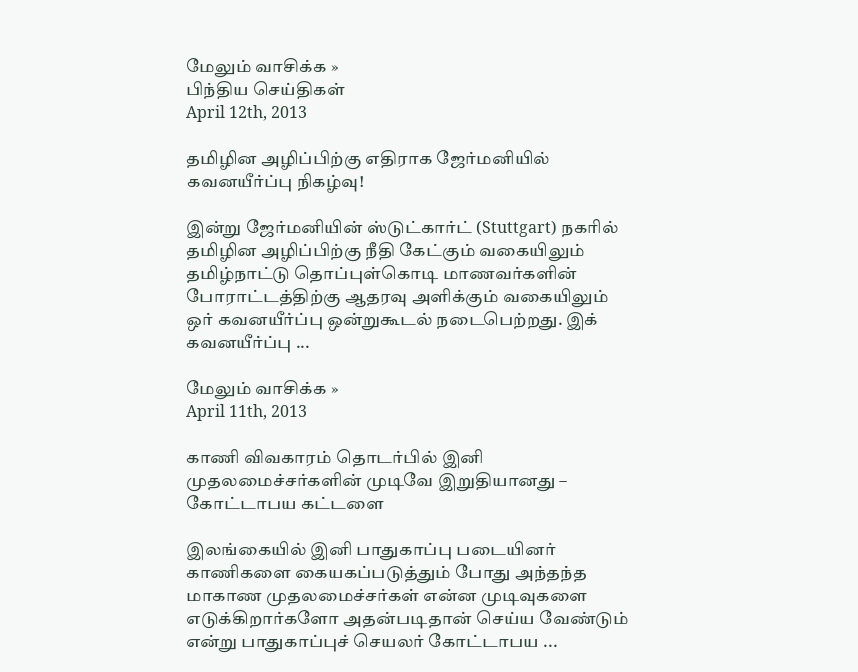மேலும் வாசிக்க »
பிந்திய செய்திகள்
April 12th, 2013

தமிழின அழிப்பிற்கு எதிராக ஜேர்மனியில் கவனயீர்ப்பு நிகழ்வு!

இன்று ஜேர்மனியின் ஸ்டுட்கார்ட் (Stuttgart) நகரில் தமிழின அழிப்பிற்கு நீதி கேட்கும் வகையிலும் தமிழ்நாட்டு தொப்புள்கொடி மாணவர்களின் போராட்டத்திற்கு ஆதரவு அளிக்கும் வகையிலும் ஒர் கவனயீர்ப்பு ஒன்றுகூடல் நடைபெற்றது. இக் கவனயீர்ப்பு ...

மேலும் வாசிக்க »
April 11th, 2013

காணி விவகாரம் தொடர்பில் இனி முதலமைச்சர்களின் முடிவே இறுதியானது – கோட்டாபய கட்டளை

இலங்கையில் இனி பாதுகாப்பு படையினர் காணிகளை கையகப்படுத்தும் போது அந்தந்த மாகாண முதலமைச்சர்கள் என்ன முடிவுகளை எடுக்கிறார்களோ அதன்படிதான் செய்ய வேண்டும் என்று பாதுகாப்புச் செயலர் கோட்டாபய ...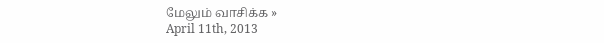மேலும் வாசிக்க »
April 11th, 2013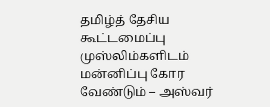தமிழ்த் தேசிய கூட்டமைப்பு முஸ்லிம்களிடம் மன்னிப்பு கோர வேண்டும் – அஸ்வர்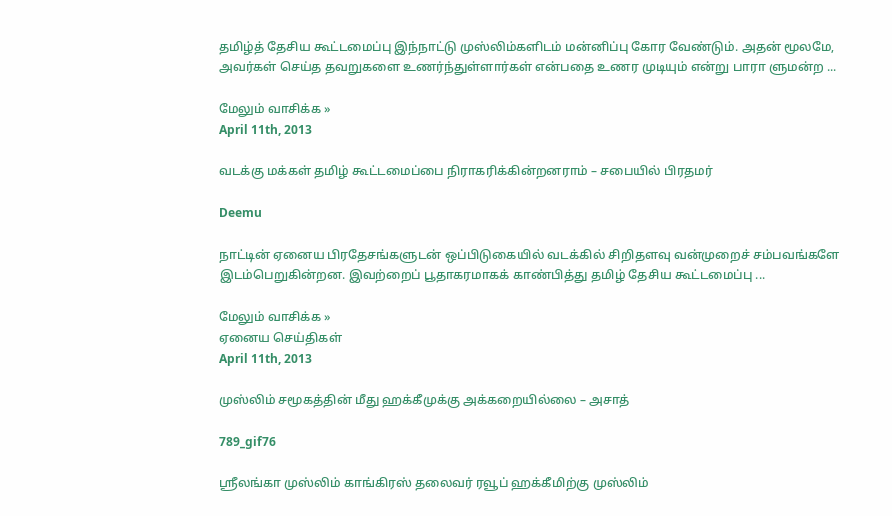தமிழ்த் தேசிய கூட்டமைப்பு இந்நாட்டு முஸ்லிம்களிடம் மன்னிப்பு கோர வேண்டும். அதன் மூலமே, அவர்கள் செய்த தவறுகளை உணர்ந்துள்ளார்கள் என்பதை உணர முடியும் என்று பாரா ளுமன்ற ...

மேலும் வாசிக்க »
April 11th, 2013

வடக்கு மக்கள் தமிழ் கூட்டமைப்பை நிராகரிக்கின்றனராம் – சபையில் பிரதமர்

Deemu

நாட்டின் ஏனைய பிரதேசங்களுடன் ஒப்பிடுகையில் வடக்கில் சிறிதளவு வன்முறைச் சம்பவங்களே இடம்பெறுகின்றன. இவற்றைப் பூதாகரமாகக் காண்பித்து தமிழ் தேசிய கூட்டமைப்பு ...

மேலும் வாசிக்க »
ஏனைய செய்திகள்
April 11th, 2013

முஸ்லிம் சமூகத்தின் மீது ஹக்கீமுக்கு அக்கறையில்லை – அசாத்

789_gif76

ஸ்ரீலங்கா முஸ்லிம் காங்கிரஸ் தலைவர் ரவூப் ஹக்கீமிற்கு முஸ்லிம்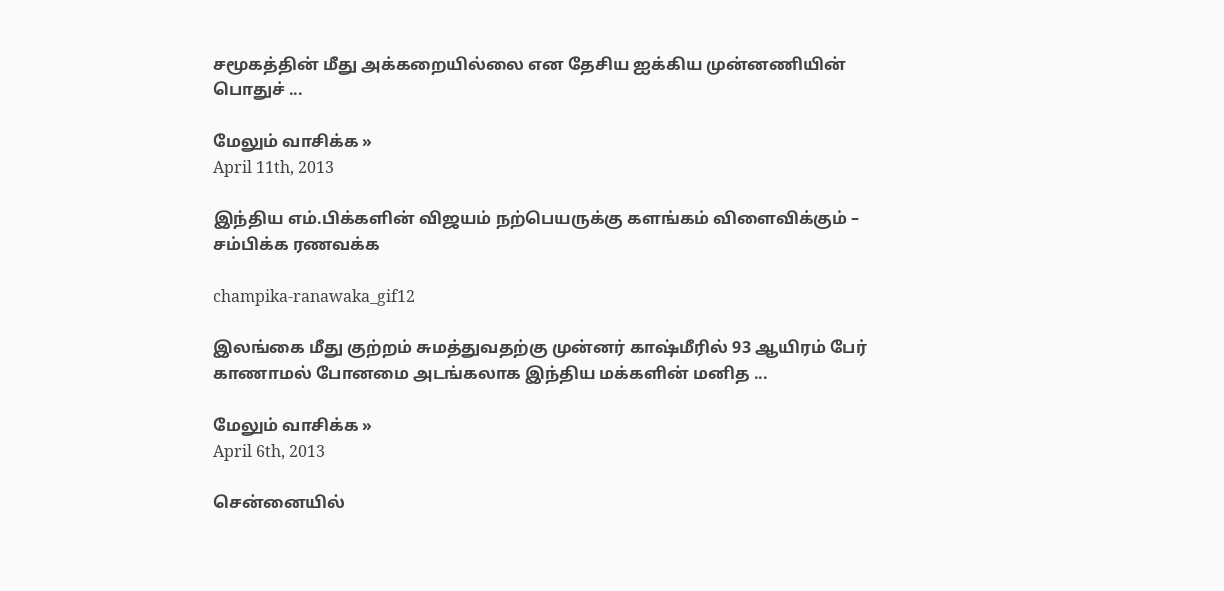சமூகத்தின் மீது அக்கறையில்லை என தேசிய ஐக்கிய முன்னணியின் பொதுச் ...

மேலும் வாசிக்க »
April 11th, 2013

இந்திய எம்.பிக்களின் விஜயம் நற்பெயருக்கு களங்கம் விளைவிக்கும் – சம்பிக்க ரணவக்க

champika-ranawaka_gif12

இலங்கை மீது குற்றம் சுமத்துவதற்கு முன்னர் காஷ்மீரில் 93 ஆயிரம் பேர் காணாமல் போனமை அடங்கலாக இந்திய மக்களின் மனித ...

மேலும் வாசிக்க »
April 6th, 2013

சென்னையில்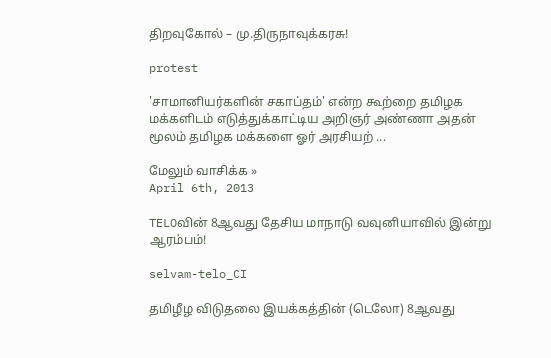திறவுகோல் – மு.திருநாவுக்கரசு!

protest

'சாமானியர்களின் சகாப்தம்' என்ற கூற்றை தமிழக மக்களிடம் எடுத்துக்காட்டிய அறிஞர் அண்ணா அதன் மூலம் தமிழக மக்களை ஓர் அரசியற் ...

மேலும் வாசிக்க »
April 6th, 2013

TELOவின் 8ஆவது தேசிய மாநாடு வவுனியாவில் இன்று ஆரம்பம்!

selvam-telo_CI

தமிழீழ விடுதலை இயக்கத்தின் (டெலோ) 8ஆவது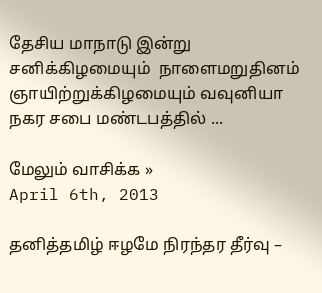தேசிய மாநாடு இன்று சனிக்கிழமையும்  நாளைமறுதினம் ஞாயிற்றுக்கிழமையும் வவுனியா நகர சபை மண்டபத்தில் ...

மேலும் வாசிக்க »
April 6th, 2013

தனித்தமிழ் ஈழமே நிரந்தர தீர்வு –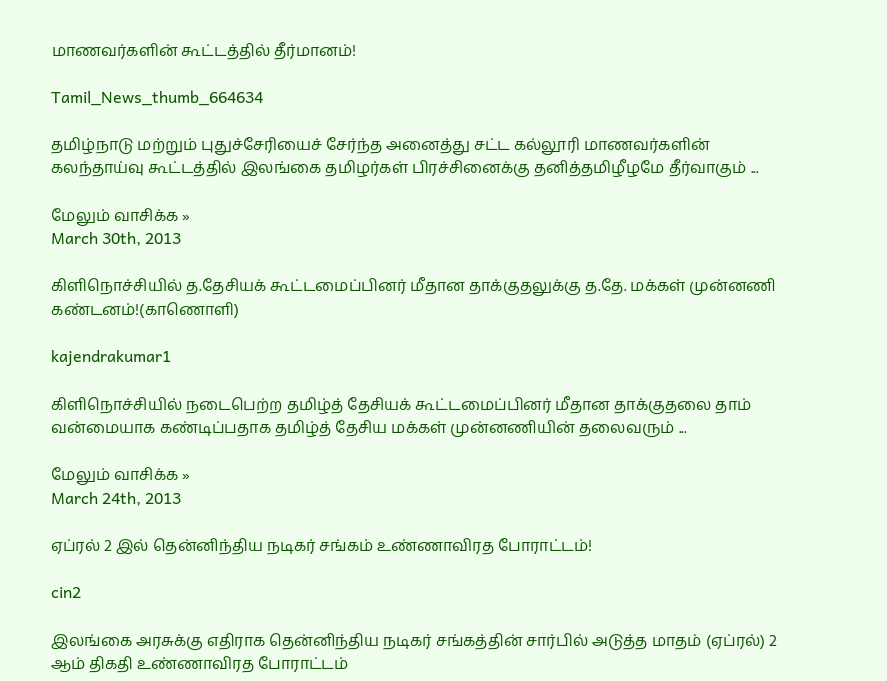மாணவர்களின் கூட்டத்தில் தீர்மானம்!

Tamil_News_thumb_664634

தமிழ்நாடு மற்றும் புதுச்சேரியைச் சேர்ந்த அனைத்து சட்ட கல்லூரி மாணவர்களின் கலந்தாய்வு கூட்டத்தில் இலங்கை தமிழர்கள் பிரச்சினைக்கு தனித்தமிழீழமே தீர்வாகும் ...

மேலும் வாசிக்க »
March 30th, 2013

கிளிநொச்சியில் த.தேசியக் கூட்டமைப்பினர் மீதான தாக்குதலுக்கு த.தே. மக்கள் முன்னணி கண்டனம்!(காணொளி)

kajendrakumar1

கிளிநொச்சியில் நடைபெற்ற தமிழ்த் தேசியக் கூட்டமைப்பினர் மீதான தாக்குதலை தாம் வன்மையாக கண்டிப்பதாக தமிழ்த் தேசிய மக்கள் முன்னணியின் தலைவரும் ...

மேலும் வாசிக்க »
March 24th, 2013

ஏப்ரல் 2 இல் தென்னிந்திய நடிகர் சங்கம் உண்ணாவிரத போராட்டம்!

cin2

இலங்கை அரசுக்கு எதிராக தென்னிந்திய நடிகர் சங்கத்தின் சார்பில் அடுத்த மாதம் (ஏப்ரல்) 2 ஆம் திகதி உண்ணாவிரத போராட்டம்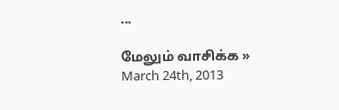...

மேலும் வாசிக்க »
March 24th, 2013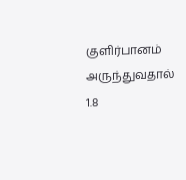குளிர்பானம் அருந்துவதால் 1.8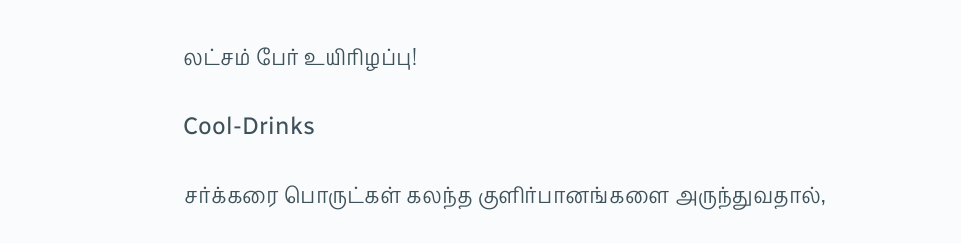லட்சம் பேர் உயிரிழப்பு!

Cool-Drinks

சர்க்கரை பொருட்கள் கலந்த குளிர்பானங்களை அருந்துவதால்,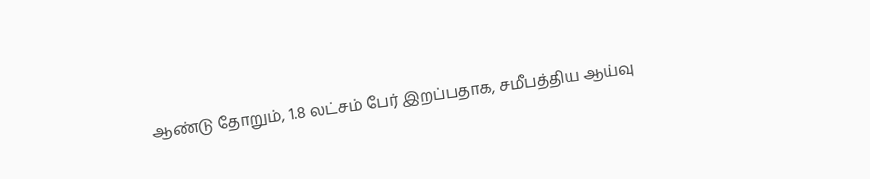ஆண்டு தோறும், 1.8 லட்சம் பேர் இறப்பதாக, சமீபத்திய ஆய்வு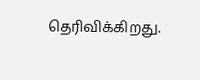தெரிவிக்கிறது.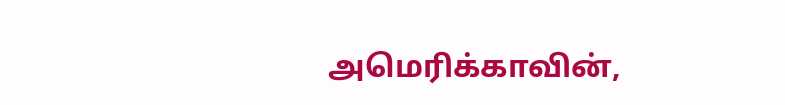அமெரிக்காவின்,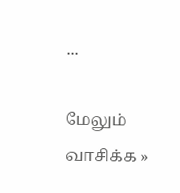...

மேலும் வாசிக்க »